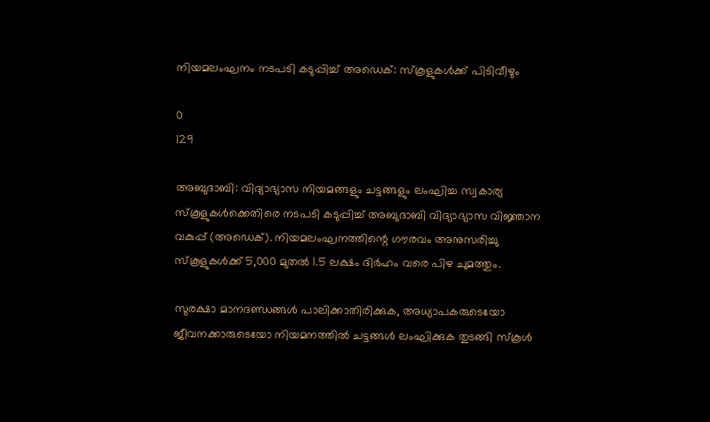നിയമലംഘനം‌ നടപടി കടുപ്പിച്ച് അഡെക്: സ്കൂളുകൾക്ക് പിടിവീഴും‌

0
129

അബുദാബി: വിദ്യാഭ്യാസ നിയമങ്ങളും ചട്ടങ്ങളും ലംഘിച്ച സ്വകാര്യ സ്കൂളുകൾക്കെതിരെ നടപടി കടുപ്പിച്ച് അബുദാബി വിദ്യാഭ്യാസ വിജ്ഞാന വകുപ്പ് (അഡെക്). നിയമലംഘനത്തിന്റെ ഗൗരവം അനുസരിച്ചു സ്കൂളുകൾക്ക് 5,000 മുതൽ 1.5 ലക്ഷം ദിർഹം വരെ പിഴ ചുമത്തും.

സുരക്ഷാ മാനദണ്ഡങ്ങൾ പാലിക്കാതിരിക്കുക, അധ്യാപകരുടെയോ ജീവനക്കാരുടെയോ നിയമനത്തിൽ ചട്ടങ്ങൾ ലംഘിക്കുക തുടങ്ങി സ്കൂൾ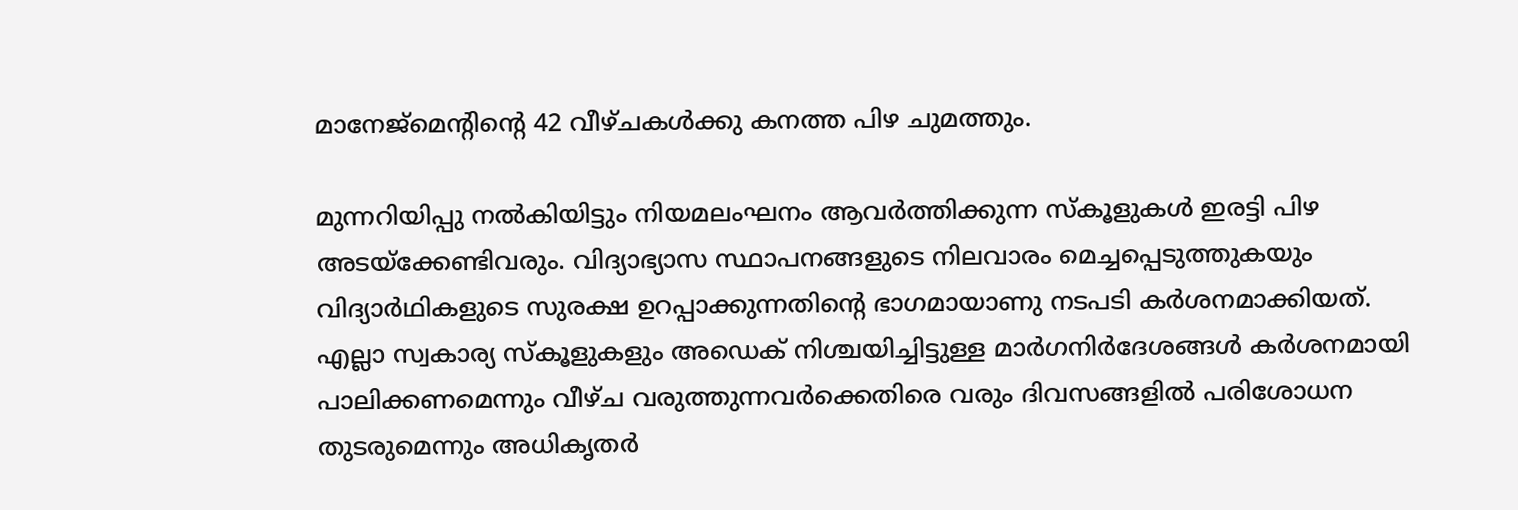മാനേജ്‌മെന്റിന്റെ 42 വീഴ്ചകൾക്കു കനത്ത പിഴ ചുമത്തും.

മുന്നറിയിപ്പു നൽകിയിട്ടും നിയമലംഘനം ആവർത്തിക്കുന്ന സ്കൂളുകൾ ഇരട്ടി പിഴ അടയ്ക്കേണ്ടിവരും. വിദ്യാഭ്യാസ സ്ഥാപനങ്ങളുടെ നിലവാരം മെച്ചപ്പെടുത്തുകയും വിദ്യാർഥികളുടെ സുരക്ഷ ഉറപ്പാക്കുന്നതിന്റെ ഭാഗമായാണു നടപടി കർശനമാക്കിയത്. എല്ലാ സ്വകാര്യ സ്കൂളുകളും അഡെക് നിശ്ചയിച്ചിട്ടുള്ള മാർഗനിർദേശങ്ങൾ കർശനമായി പാലിക്കണമെന്നും വീഴ്ച വരുത്തുന്നവർക്കെതിരെ വരും ദിവസങ്ങളിൽ പരിശോധന തുടരുമെന്നും അധികൃതർ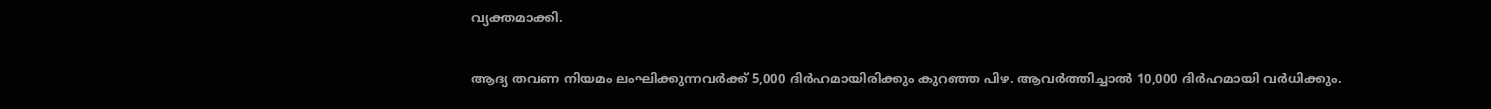വ്യക്തമാക്കി.

ആദ്യ തവണ നിയമം ലംഘിക്കുന്നവർക്ക് 5,000 ദിർഹമായിരിക്കും കുറഞ്ഞ പിഴ. ആവർത്തിച്ചാൽ 10,000 ദിർഹമായി വർധിക്കും.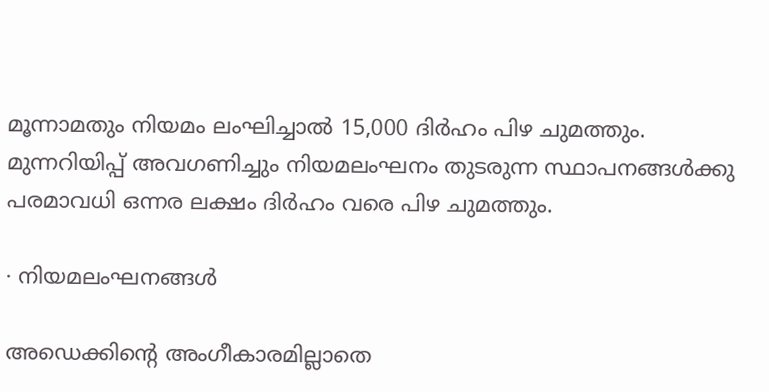മൂന്നാമതും നിയമം ലംഘിച്ചാൽ 15,000 ദിർഹം പിഴ ചുമത്തും. മുന്നറിയിപ്പ് അവഗണിച്ചും നിയമലംഘനം തുടരുന്ന സ്ഥാപനങ്ങൾക്കു പരമാവധി ഒന്നര ലക്ഷം ദിർഹം വരെ പിഴ ചുമത്തും.

∙ നിയമലംഘനങ്ങൾ

അഡെക്കിന്റെ അംഗീകാരമില്ലാതെ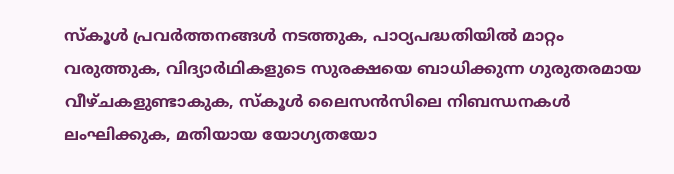സ്കൂൾ പ്രവർത്തനങ്ങൾ നടത്തുക, പാഠ്യപദ്ധതിയിൽ മാറ്റം വരുത്തുക, വിദ്യാർഥികളുടെ സുരക്ഷയെ ബാധിക്കുന്ന ഗുരുതരമായ വീഴ്ചകളുണ്ടാകുക, സ്കൂൾ ലൈസൻസിലെ നിബന്ധനകൾ ലംഘിക്കുക, മതിയായ യോഗ്യതയോ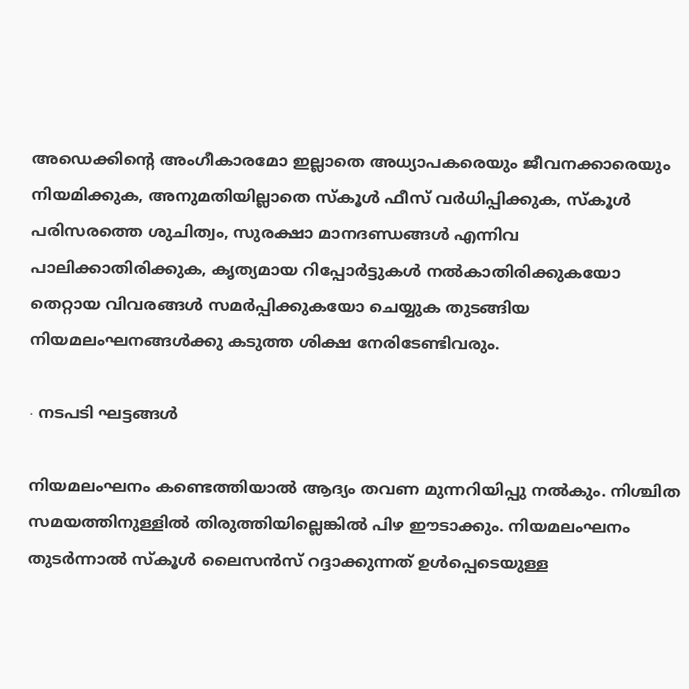അഡെക്കിന്റെ അംഗീകാരമോ ഇല്ലാതെ അധ്യാപകരെയും ജീവനക്കാരെയും നിയമിക്കുക, അനുമതിയില്ലാതെ സ്കൂൾ ഫീസ് വർധിപ്പിക്കുക, സ്കൂൾ പരിസരത്തെ ശുചിത്വം, സുരക്ഷാ മാനദണ്ഡങ്ങൾ എന്നിവ പാലിക്കാതിരിക്കുക, കൃത്യമായ റിപ്പോർട്ടുകൾ നൽകാതിരിക്കുകയോ തെറ്റായ വിവരങ്ങൾ സമർപ്പിക്കുകയോ ചെയ്യുക തുടങ്ങിയ നിയമലംഘനങ്ങൾക്കു കടുത്ത ശിക്ഷ നേരിടേണ്ടിവരും.

∙ നടപടി ഘട്ടങ്ങൾ

നിയമലംഘനം കണ്ടെത്തിയാൽ ആദ്യം തവണ മുന്നറിയിപ്പു നൽകും. നിശ്ചിത സമയത്തിനുള്ളിൽ തിരുത്തിയില്ലെങ്കിൽ പിഴ ഈടാക്കും. നിയമലംഘനം തുടർന്നാൽ സ്കൂൾ ലൈസൻസ് റദ്ദാക്കുന്നത് ഉൾപ്പെടെയുള്ള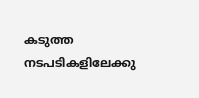കടുത്ത നടപടികളിലേക്കു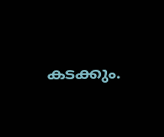കടക്കും.